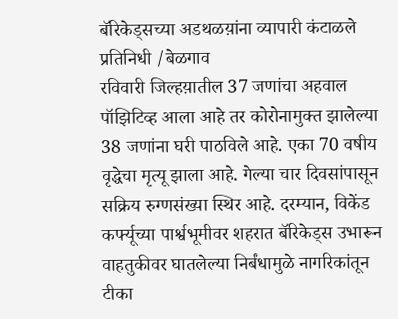बॅरिकेड्सच्या अडथळय़ांना व्यापारी कंटाळले
प्रतिनिधी /बेळगाव
रविवारी जिल्हय़ातील 37 जणांचा अहवाल पॉझिटिव्ह आला आहे तर कोरोनामुक्त झालेल्या 38 जणांना घरी पाठविले आहे. एका 70 वषीय वृद्धेचा मृत्यू झाला आहे. गेल्या चार दिवसांपासून सक्रिय रुग्णसंख्या स्थिर आहे. दरम्यान, विकेंड कर्फ्यूच्या पार्श्वभूमीवर शहरात बॅरिकेड्स उभारून वाहतुकीवर घातलेल्या निर्बंधामुळे नागरिकांतून टीका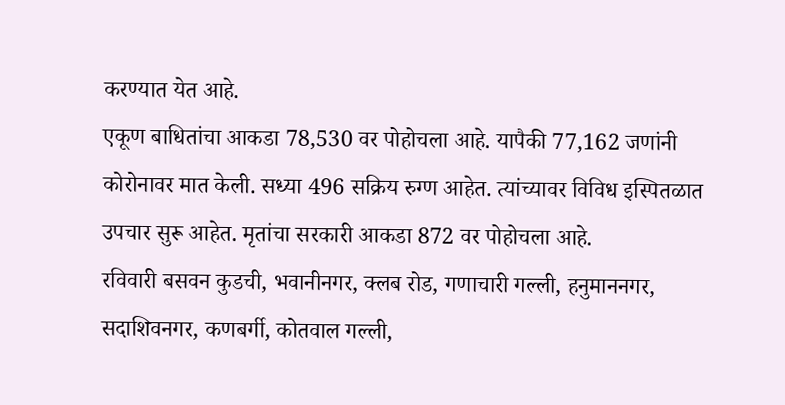करण्यात येत आहे.
एकूण बाधितांचा आकडा 78,530 वर पोहोचला आहे. यापैकी 77,162 जणांनी कोरोनावर मात केली. सध्या 496 सक्रिय रुग्ण आहेत. त्यांच्यावर विविध इस्पितळात उपचार सुरू आहेत. मृतांचा सरकारी आकडा 872 वर पोहोचला आहे.
रविवारी बसवन कुडची, भवानीनगर, क्लब रोड, गणाचारी गल्ली, हनुमाननगर, सदाशिवनगर, कणबर्गी, कोतवाल गल्ली,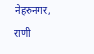नेहरुनगर, राणी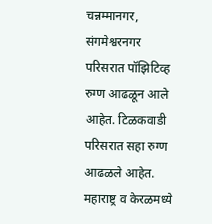चन्नम्मानगर, संगमेश्वरनगर परिसरात पॉझिटिव्ह रुग्ण आढळून आले आहेत. टिळकवाडी परिसरात सहा रुग्ण आढळले आहेत.
महाराष्ट्र व केरळमध्ये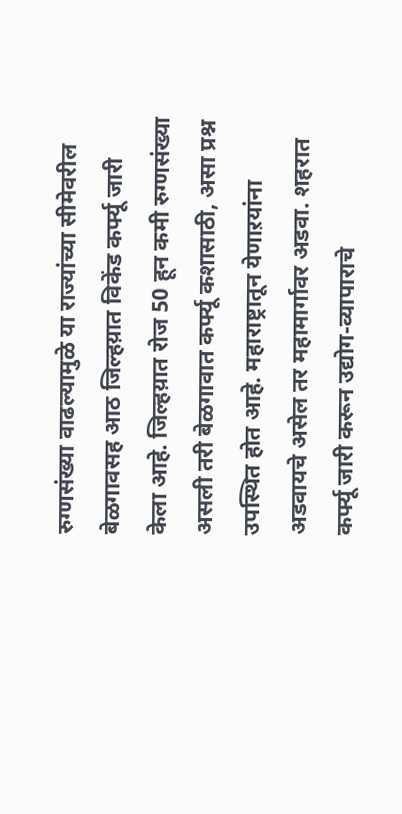रुग्णसंख्या वाढल्यामुळे या राज्यांच्या सीमेवरील बेळगावसह आठ जिल्हय़ात विकेंड कर्फ्यू जारी केला आहे. जिल्हय़ात रोज 50 हून कमी रुग्णसंख्या असली तरी बेळगावात कर्फ्यू कशासाठी, असा प्रश्न उपस्थित होत आहे. महाराष्ट्रातून येणाऱयांना अडवायचे असेल तर महामार्गावर अडवा. शहरात कर्फ्यू जारी करून उद्योग-व्यापाराचे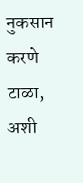नुकसान करणे टाळा, अशी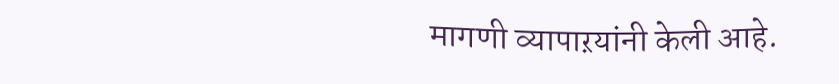मागणी व्यापाऱयांनी केली आहे.